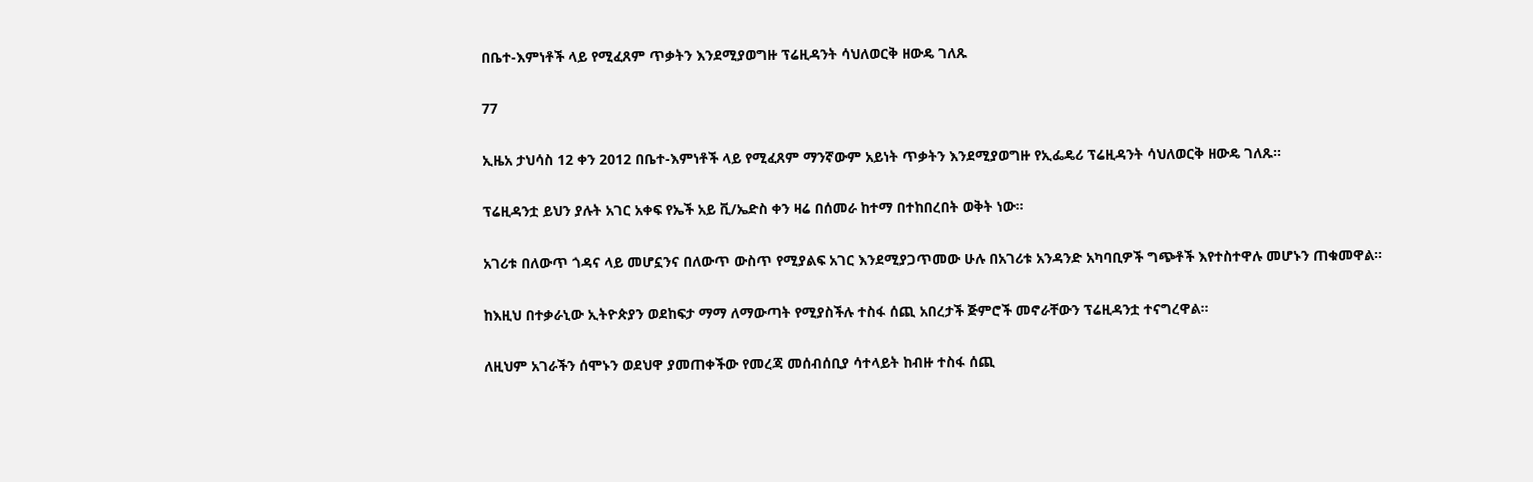በቤተ-እምነቶች ላይ የሚፈጸም ጥቃትን እንደሚያወግዙ ፕሬዚዳንት ሳህለወርቅ ዘውዴ ገለጹ

77

ኢዜአ ታህሳስ 12 ቀን 2012 በቤተ-እምነቶች ላይ የሚፈጸም ማንኛውም አይነት ጥቃትን እንደሚያወግዙ የኢፌዴሪ ፕሬዚዳንት ሳህለወርቅ ዘውዴ ገለጹ።

ፕሬዚዳንቷ ይህን ያሉት አገር አቀፍ የኤች አይ ቪ/ኤድስ ቀን ዛሬ በሰመራ ከተማ በተከበረበት ወቅት ነው።

አገሪቱ በለውጥ ጎዳና ላይ መሆኗንና በለውጥ ውስጥ የሚያልፍ አገር እንደሚያጋጥመው ሁሉ በአገሪቱ አንዳንድ አካባቢዎች ግጭቶች እየተስተዋሉ መሆኑን ጠቁመዋል።

ከእዚህ በተቃራኒው ኢትዮጵያን ወደከፍታ ማማ ለማውጣት የሚያስችሉ ተስፋ ሰጪ አበረታች ጅምሮች መኖራቸውን ፕሬዚዳንቷ ተናግረዋል።

ለዚህም አገራችን ሰሞኑን ወደህዋ ያመጠቀችው የመረጃ መሰብሰቢያ ሳተላይት ከብዙ ተስፋ ሰጪ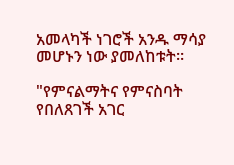አመላካች ነገሮች አንዱ ማሳያ መሆኑን ነው ያመለከቱት።

"የምናልማትና የምናስባት የበለጸገች አገር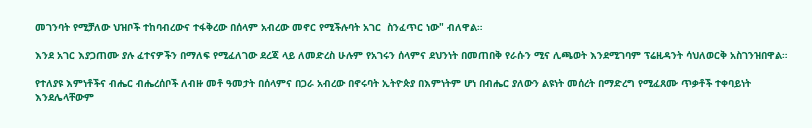መገንባት የሚቻለው ህዝቦች ተከባብረውና ተፋቅረው በሰላም አብረው መኖር የሚችሉባት አገር  ስንፈጥር ነው" ብለዋል።

እንደ አገር እያጋጠሙ ያሉ ፈተናዎችን በማለፍ የሚፈለገው ደረጃ ላይ ለመድረስ ሁሉም የአገሩን ሰላምና ደህንነት በመጠበቅ የራሱን ሚና ሊጫወት እንደሚገባም ፕሬዚዳንት ሳህለወርቅ አስገንዝበዋል።

የተለያዩ እምነቶችና ብሔር ብሔረሰቦች ለብዙ መቶ ዓመታት በሰላምና በጋራ አብረው በኖሩባት ኢትዮጵያ በእምነትም ሆነ በብሔር ያለውን ልዩነት መሰረት በማድረግ የሚፈጸሙ ጥቃቶች ተቀባይነት እንደሌላቸውም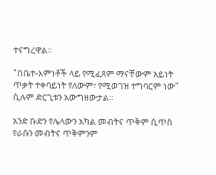ተናግረዋል።

"በቤተ-እምነቶች ላይ የሚፈጸም ማናቸውም አይነት ጥቃት ተቀባይነት የለውም፣ የሚወገዝ ተግባርም ነው" ሲሉም ድርጊቱን አውግዘውታል።

አንድ ቡድን የሌላውን አካል መብትና ጥቅም ሲጥስ የራሱን መብትና ጥቅምንም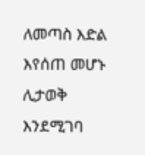ለመጣስ እድል እየሰጠ መሆኑ ሊታወቅ እንደሚገባ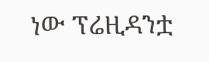ነው ፕሬዚዳንቷ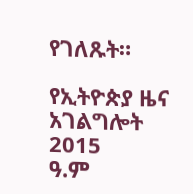የገለጹት።

የኢትዮጵያ ዜና አገልግሎት
2015
ዓ.ም